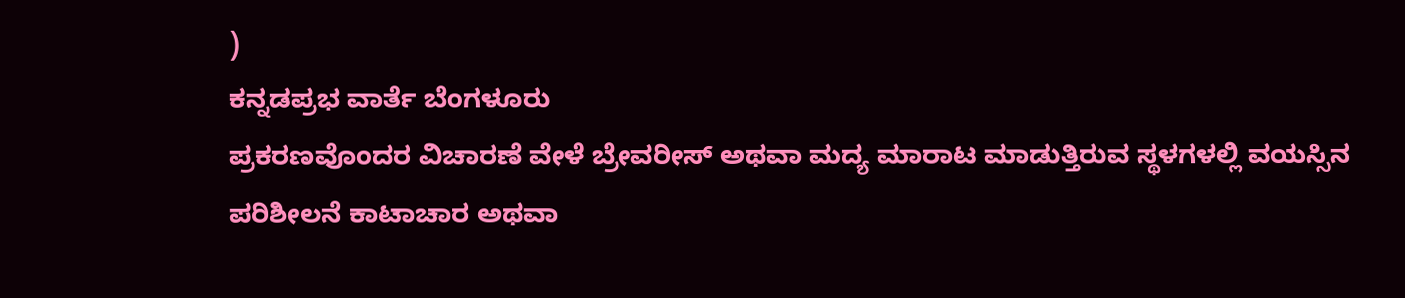)
ಕನ್ನಡಪ್ರಭ ವಾರ್ತೆ ಬೆಂಗಳೂರು
ಪ್ರಕರಣವೊಂದರ ವಿಚಾರಣೆ ವೇಳೆ ಬ್ರೇವರೀಸ್ ಅಥವಾ ಮದ್ಯ ಮಾರಾಟ ಮಾಡುತ್ತಿರುವ ಸ್ಥಳಗಳಲ್ಲಿ ವಯಸ್ಸಿನ ಪರಿಶೀಲನೆ ಕಾಟಾಚಾರ ಅಥವಾ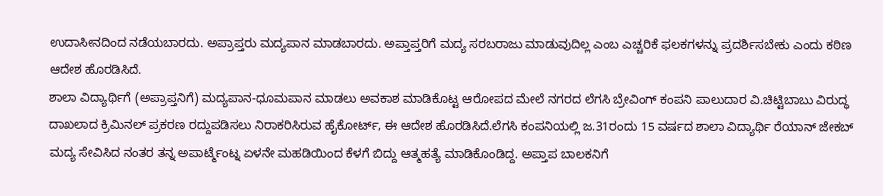ಉದಾಸೀನದಿಂದ ನಡೆಯಬಾರದು. ಅಪ್ರಾಪ್ತರು ಮದ್ಯಪಾನ ಮಾಡಬಾರದು. ಅಪ್ತಾಪ್ತರಿಗೆ ಮದ್ಯ ಸರಬರಾಜು ಮಾಡುವುದಿಲ್ಲ ಎಂಬ ಎಚ್ಚರಿಕೆ ಫಲಕಗಳನ್ನು ಪ್ರದರ್ಶಿಸಬೇಕು ಎಂದು ಕಠಿಣ ಆದೇಶ ಹೊರಡಿಸಿದೆ.
ಶಾಲಾ ವಿದ್ಯಾರ್ಥಿಗೆ (ಅಪ್ರಾಪ್ತನಿಗೆ) ಮದ್ಯಪಾನ-ಧೂಮಪಾನ ಮಾಡಲು ಅವಕಾಶ ಮಾಡಿಕೊಟ್ಟ ಆರೋಪದ ಮೇಲೆ ನಗರದ ಲೆಗಸಿ ಬ್ರೇವಿಂಗ್ ಕಂಪನಿ ಪಾಲುದಾರ ವಿ.ಚಿಟ್ಟಿಬಾಬು ವಿರುದ್ಧ ದಾಖಲಾದ ಕ್ರಿಮಿನಲ್ ಪ್ರಕರಣ ರದ್ದುಪಡಿಸಲು ನಿರಾಕರಿಸಿರುವ ಹೈಕೋರ್ಟ್, ಈ ಆದೇಶ ಹೊರಡಿಸಿದೆ.ಲೆಗಸಿ ಕಂಪನಿಯಲ್ಲಿ ಜ.31ರಂದು 15 ವರ್ಷದ ಶಾಲಾ ವಿದ್ಯಾರ್ಥಿ ರೆಯಾನ್ ಜೇಕಬ್ ಮದ್ಯ ಸೇವಿಸಿದ ನಂತರ ತನ್ನ ಅಪಾರ್ಟ್ಮೆಂಟ್ನ ಏಳನೇ ಮಹಡಿಯಿಂದ ಕೆಳಗೆ ಬಿದ್ದು ಆತ್ಮಹತ್ಯೆ ಮಾಡಿಕೊಂಡಿದ್ದ. ಅಪ್ತಾಪ ಬಾಲಕನಿಗೆ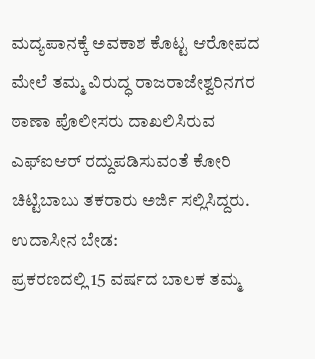ಮದ್ಯಪಾನಕ್ಕೆ ಅವಕಾಶ ಕೊಟ್ಟ ಆರೋಪದ ಮೇಲೆ ತಮ್ಮ ವಿರುದ್ಧ ರಾಜರಾಜೇಶ್ವರಿನಗರ ಠಾಣಾ ಪೊಲೀಸರು ದಾಖಲಿಸಿರುವ ಎಫ್ಐಆರ್ ರದ್ದುಪಡಿಸುವಂತೆ ಕೋರಿ ಚಿಟ್ಟಿಬಾಬು ತಕರಾರು ಅರ್ಜಿ ಸಲ್ಲಿಸಿದ್ದರು.
ಉದಾಸೀನ ಬೇಡ:
ಪ್ರಕರಣದಲ್ಲಿ 15 ವರ್ಷದ ಬಾಲಕ ತಮ್ಮ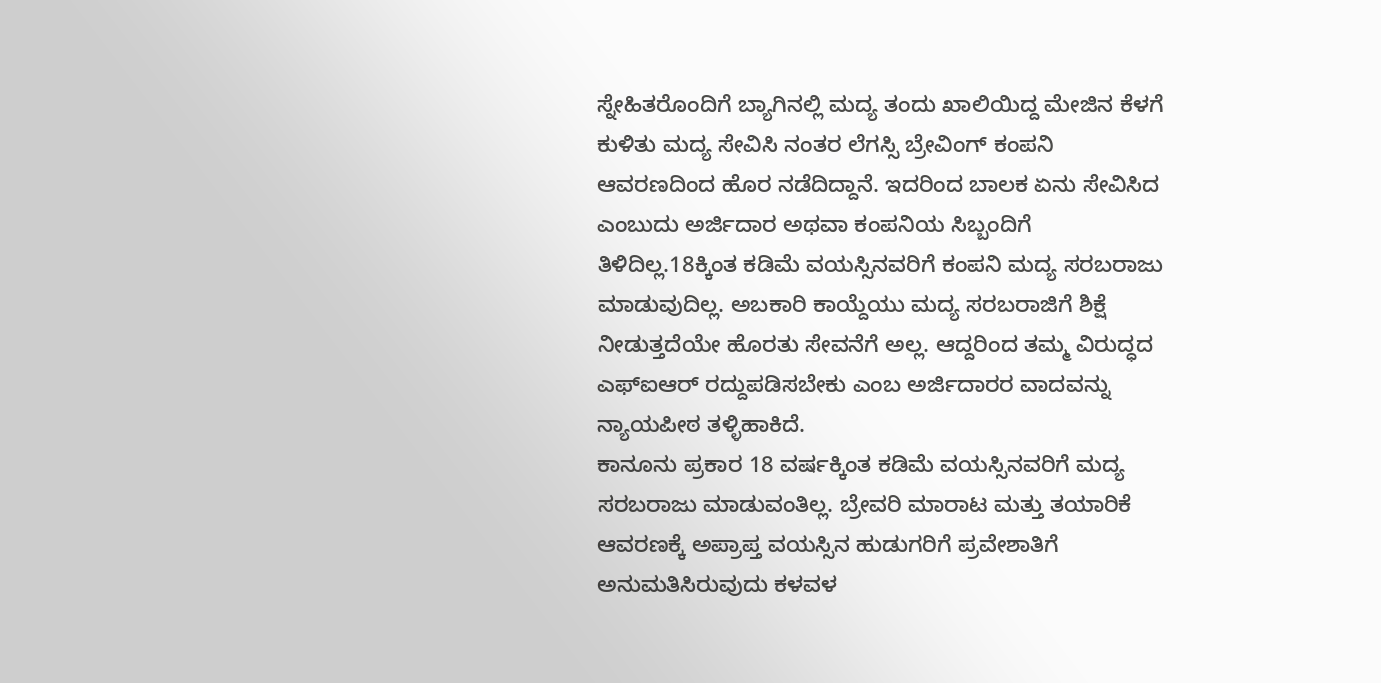ಸ್ನೇಹಿತರೊಂದಿಗೆ ಬ್ಯಾಗಿನಲ್ಲಿ ಮದ್ಯ ತಂದು ಖಾಲಿಯಿದ್ದ ಮೇಜಿನ ಕೆಳಗೆ ಕುಳಿತು ಮದ್ಯ ಸೇವಿಸಿ ನಂತರ ಲೆಗಸ್ಸಿ ಬ್ರೇವಿಂಗ್ ಕಂಪನಿ ಆವರಣದಿಂದ ಹೊರ ನಡೆದಿದ್ದಾನೆ. ಇದರಿಂದ ಬಾಲಕ ಏನು ಸೇವಿಸಿದ ಎಂಬುದು ಅರ್ಜಿದಾರ ಅಥವಾ ಕಂಪನಿಯ ಸಿಬ್ಬಂದಿಗೆ ತಿಳಿದಿಲ್ಲ.18ಕ್ಕಿಂತ ಕಡಿಮೆ ವಯಸ್ಸಿನವರಿಗೆ ಕಂಪನಿ ಮದ್ಯ ಸರಬರಾಜು ಮಾಡುವುದಿಲ್ಲ. ಅಬಕಾರಿ ಕಾಯ್ದೆಯು ಮದ್ಯ ಸರಬರಾಜಿಗೆ ಶಿಕ್ಷೆ ನೀಡುತ್ತದೆಯೇ ಹೊರತು ಸೇವನೆಗೆ ಅಲ್ಲ. ಆದ್ದರಿಂದ ತಮ್ಮ ವಿರುದ್ಧದ ಎಫ್ಐಆರ್ ರದ್ದುಪಡಿಸಬೇಕು ಎಂಬ ಅರ್ಜಿದಾರರ ವಾದವನ್ನು ನ್ಯಾಯಪೀಠ ತಳ್ಳಿಹಾಕಿದೆ.
ಕಾನೂನು ಪ್ರಕಾರ 18 ವರ್ಷಕ್ಕಿಂತ ಕಡಿಮೆ ವಯಸ್ಸಿನವರಿಗೆ ಮದ್ಯ ಸರಬರಾಜು ಮಾಡುವಂತಿಲ್ಲ. ಬ್ರೇವರಿ ಮಾರಾಟ ಮತ್ತು ತಯಾರಿಕೆ ಆವರಣಕ್ಕೆ ಅಪ್ರಾಪ್ತ ವಯಸ್ಸಿನ ಹುಡುಗರಿಗೆ ಪ್ರವೇಶಾತಿಗೆ ಅನುಮತಿಸಿರುವುದು ಕಳವಳ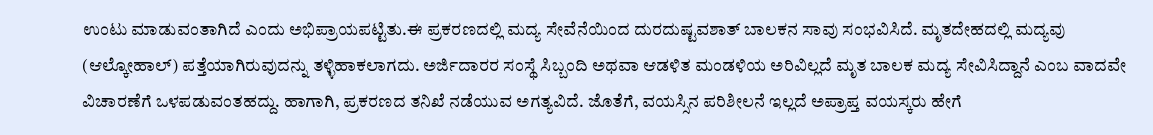ಉಂಟು ಮಾಡುವಂತಾಗಿದೆ ಎಂದು ಅಭಿಪ್ರಾಯಪಟ್ಟಿತು.ಈ ಪ್ರಕರಣದಲ್ಲಿ ಮದ್ಯ ಸೇವೆನೆಯಿಂದ ದುರದುಷ್ಟವಶಾತ್ ಬಾಲಕನ ಸಾವು ಸಂಭವಿಸಿದೆ. ಮೃತದೇಹದಲ್ಲಿ ಮದ್ಯವು (ಆಲ್ಕೋಹಾಲ್) ಪತ್ತೆಯಾಗಿರುವುದನ್ನು ತಳ್ಳಿಹಾಕಲಾಗದು. ಅರ್ಜಿದಾರರ ಸಂಸ್ಥೆ ಸಿಬ್ಬಂದಿ ಅಥವಾ ಆಡಳಿತ ಮಂಡಳಿಯ ಅರಿವಿಲ್ಲದೆ ಮೃತ ಬಾಲಕ ಮದ್ಯ ಸೇವಿಸಿದ್ದಾನೆ ಎಂಬ ವಾದವೇ ವಿಚಾರಣೆಗೆ ಒಳಪಡುವಂತಹದ್ದು. ಹಾಗಾಗಿ, ಪ್ರಕರಣದ ತನಿಖೆ ನಡೆಯುವ ಅಗತ್ಯವಿದೆ. ಜೊತೆಗೆ, ವಯಸ್ಸಿನ ಪರಿಶೀಲನೆ ಇಲ್ಲದೆ ಅಪ್ರಾಪ್ತ ವಯಸ್ಕರು ಹೇಗೆ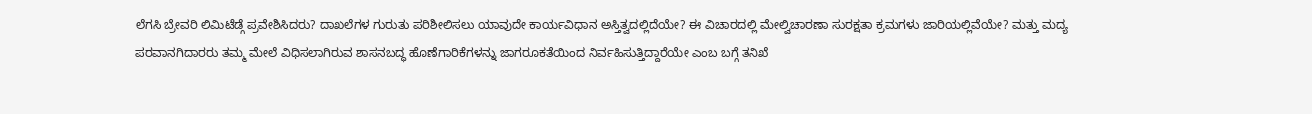ಲೆಗಸಿ ಬ್ರೇವರಿ ಲಿಮಿಟೆಡ್ಗೆ ಪ್ರವೇಶಿಸಿದರು? ದಾಖಲೆಗಳ ಗುರುತು ಪರಿಶೀಲಿಸಲು ಯಾವುದೇ ಕಾರ್ಯವಿಧಾನ ಅಸ್ತಿತ್ವದಲ್ಲಿದೆಯೇ? ಈ ವಿಚಾರದಲ್ಲಿ ಮೇಲ್ವಿಚಾರಣಾ ಸುರಕ್ಷತಾ ಕ್ರಮಗಳು ಜಾರಿಯಲ್ಲಿವೆಯೇ? ಮತ್ತು ಮದ್ಯ ಪರವಾನಗಿದಾರರು ತಮ್ಮ ಮೇಲೆ ವಿಧಿಸಲಾಗಿರುವ ಶಾಸನಬದ್ಧ ಹೊಣೆಗಾರಿಕೆಗಳನ್ನು ಜಾಗರೂಕತೆಯಿಂದ ನಿರ್ವಹಿಸುತ್ತಿದ್ದಾರೆಯೇ ಎಂಬ ಬಗ್ಗೆ ತನಿಖೆ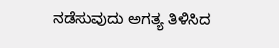ನಡೆಸುವುದು ಅಗತ್ಯ ತಿಳಿಸಿದ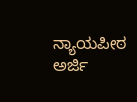ನ್ಯಾಯಪೀಠ ಅರ್ಜಿ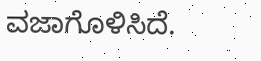ವಜಾಗೊಳಿಸಿದೆ.